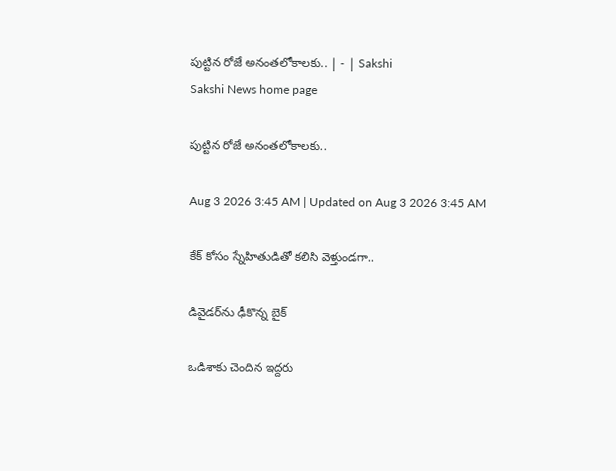పుట్టిన రోజే అనంతలోకాలకు.. | - | Sakshi
Sakshi News home page

పుట్టిన రోజే అనంతలోకాలకు..

Aug 3 2026 3:45 AM | Updated on Aug 3 2026 3:45 AM

కేక్‌ కోసం స్నేహితుడితో కలిసి వెళ్తుండగా..

డివైడర్‌ను ఢీకొన్న బైక్‌

ఒడిశాకు చెందిన ఇద్దరు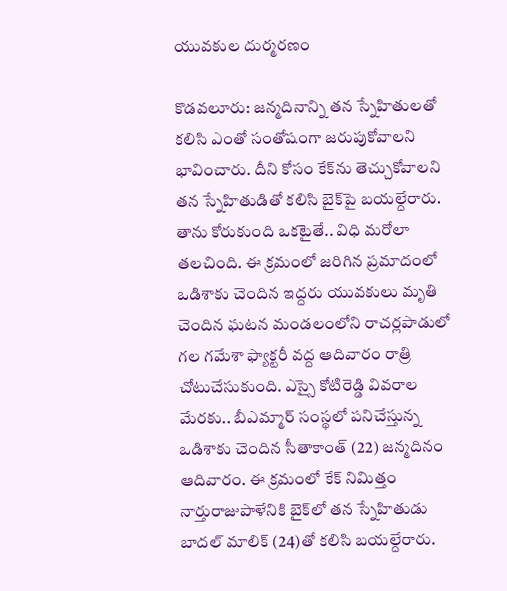యువకుల దుర్మరణం

కొడవలూరు: జన్మదినాన్ని తన స్నేహితులతో కలిసి ఎంతో సంతోషంగా జరుపుకోవాలని భావించారు. దీని కోసం కేక్‌ను తెచ్చుకోవాలని తన స్నేహితుడితో కలిసి బైక్‌పై బయల్దేరారు. తాను కోరుకుంది ఒకటైతే.. విధి మరోలా తలచింది. ఈ క్రమంలో జరిగిన ప్రమాదంలో ఒడిశాకు చెందిన ఇద్దరు యువకులు మృతి చెందిన ఘటన మండలంలోని రాచర్లపాడులో గల గమేశా ఫ్యాక్టరీ వద్ద ఆదివారం రాత్రి చోటుచేసుకుంది. ఎస్సై కోటిరెడ్డి వివరాల మేరకు.. బీఎమ్మార్‌ సంస్థలో పనిచేస్తున్న ఒడిశాకు చెందిన సీతాకాంత్‌ (22) జన్మదినం ఆదివారం. ఈ క్రమంలో కేక్‌ నిమిత్తం నార్తురాజుపాళేనికి బైక్‌లో తన స్నేహితుడు బాదల్‌ మాలిక్‌ (24)తో కలిసి బయల్దేరారు.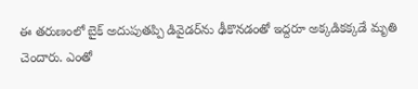ఈ తరుణంలో బైక్‌ అదుపుతప్పి డివైడర్‌ను ఢీకొనడంతో ఇద్దరూ అక్కడికక్కడే మృతి చెందారు. ఎంతో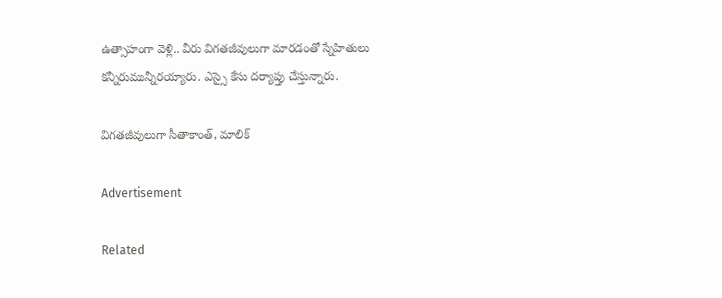ఉత్సాహంగా వెళ్లి.. వీరు విగతజీవులుగా మారడంతో స్నేహితులు కన్నీరుమున్నీరయ్యారు. ఎస్సై కేసు దర్యాప్తు చేస్తున్నారు.

విగతజీవులుగా సీతాకాంత్‌, మాలిక్‌

Advertisement

Related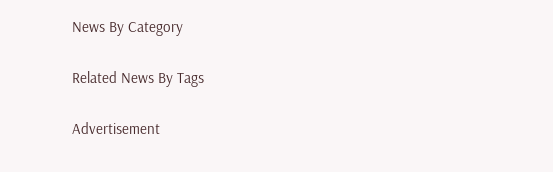News By Category

Related News By Tags

Advertisement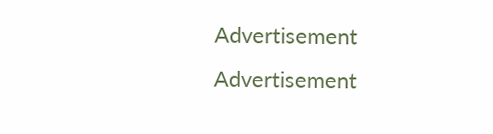Advertisement
Advertisement